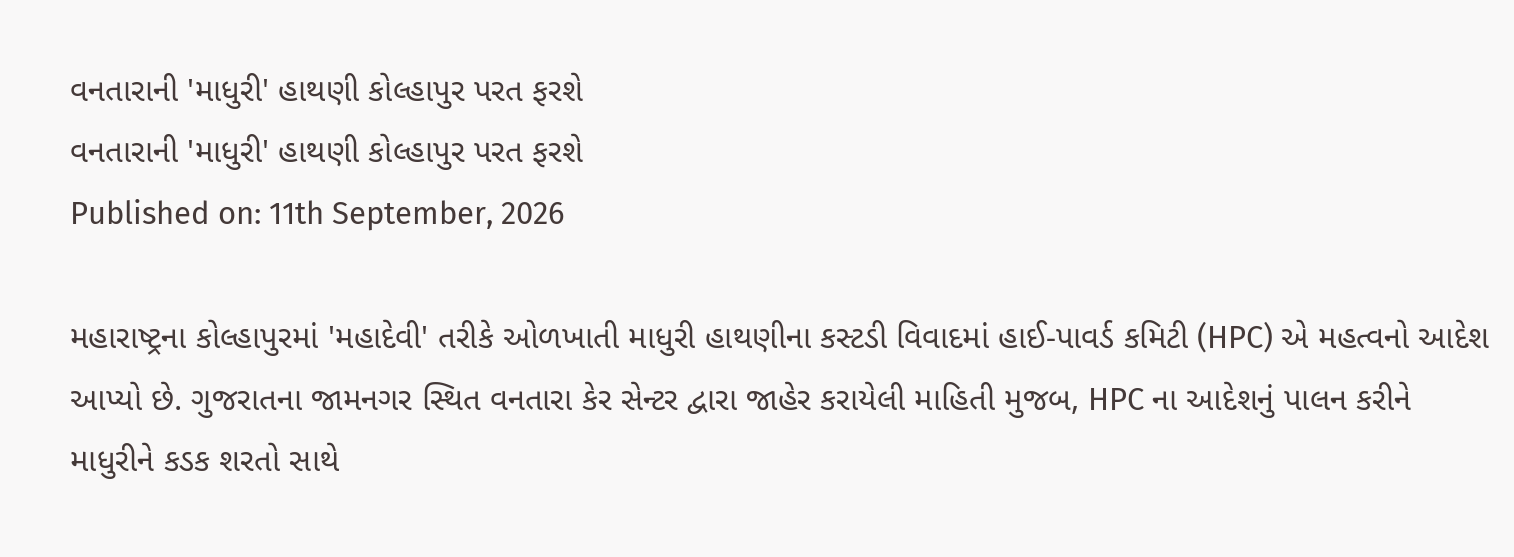વનતારાની 'માધુરી' હાથણી કોલ્હાપુર પરત ફરશે
વનતારાની 'માધુરી' હાથણી કોલ્હાપુર પરત ફરશે
Published on: 11th September, 2026

મહારાષ્ટ્રના કોલ્હાપુરમાં 'મહાદેવી' તરીકે ઓળખાતી માધુરી હાથણીના કસ્ટડી વિવાદમાં હાઈ-પાવર્ડ કમિટી (HPC) એ મહત્વનો આદેશ આપ્યો છે. ગુજરાતના જામનગર સ્થિત વનતારા કેર સેન્ટર દ્વારા જાહેર કરાયેલી માહિતી મુજબ, HPC ના આદેશનું પાલન કરીને માધુરીને કડક શરતો સાથે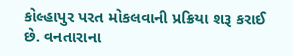કોલ્હાપુર પરત મોકલવાની પ્રક્રિયા શરૂ કરાઈ છે. વનતારાના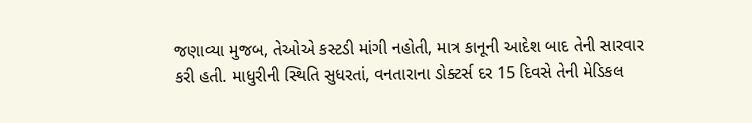જણાવ્યા મુજબ, તેઓએ કસ્ટડી માંગી નહોતી, માત્ર કાનૂની આદેશ બાદ તેની સારવાર કરી હતી. માધુરીની સ્થિતિ સુધરતાં, વનતારાના ડોક્ટર્સ દર 15 દિવસે તેની મેડિકલ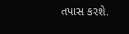તપાસ કરશે.